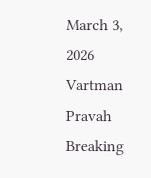March 3, 2026
Vartman Pravah
Breaking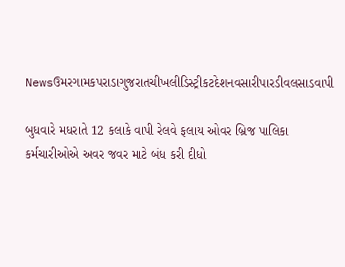Newsઉમરગામકપરાડાગુજરાતચીખલીડિસ્ટ્રીકટદેશનવસારીપારડીવલસાડવાપી

બુધવારે મધરાતે 12 કલાકે વાપી રેલવે ફલાય ઓવર બ્રિજ પાલિકા કર્મચારીઓએ અવર જવર માટે બંધ કરી દીધો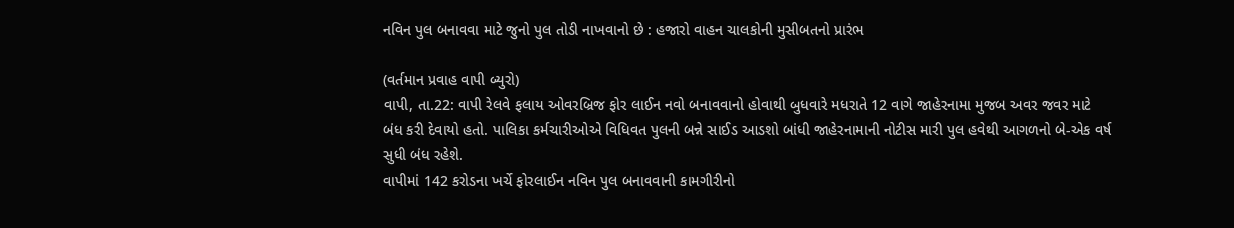નવિન પુલ બનાવવા માટે જુનો પુલ તોડી નાખવાનો છે : હજારો વાહન ચાલકોની મુસીબતનો પ્રારંભ

(વર્તમાન પ્રવાહ વાપી બ્‍યુરો)
વાપી, તા.22: વાપી રેલવે ફલાય ઓવરબ્રિજ ફોર લાઈન નવો બનાવવાનો હોવાથી બુધવારે મધરાતે 12 વાગે જાહેરનામા મુજબ અવર જવર માટે બંધ કરી દેવાયો હતો. પાલિકા કર્મચારીઓએ વિધિવત પુલની બન્ને સાઈડ આડશો બાંધી જાહેરનામાની નોટીસ મારી પુલ હવેથી આગળનો બે-એક વર્ષ સુધી બંધ રહેશે.
વાપીમાં 142 કરોડના ખર્ચે ફોરલાઈન નવિન પુલ બનાવવાની કામગીરીનો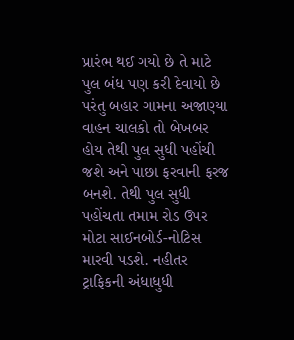પ્રારંભ થઈ ગયો છે તે માટે પુલ બંધ પણ કરી દેવાયો છે પરંતુ બહાર ગામના અજાણ્‍યા વાહન ચાલકો તો બેખબર હોય તેથી પુલ સુધી પહોંચી જશે અને પાછા ફરવાની ફરજ બનશે. તેથી પુલ સુધી પહોંચતા તમામ રોડ ઉપર મોટા સાઈનબોર્ડ-નોટિસ મારવી પડશે. નહીતર ટ્રાફિકની અંધાધુધી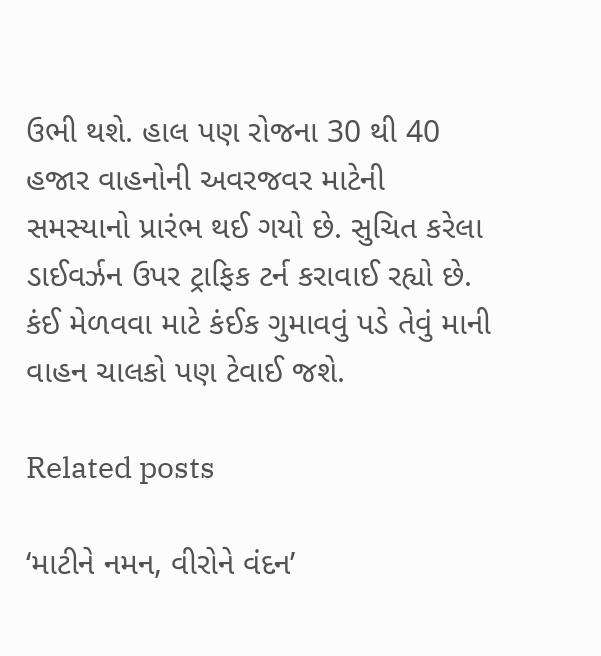ઉભી થશે. હાલ પણ રોજના 30 થી 40 હજાર વાહનોની અવરજવર માટેની સમસ્‍યાનો પ્રારંભ થઈ ગયો છે. સુચિત કરેલા ડાઈવર્ઝન ઉપર ટ્રાફિક ટર્ન કરાવાઈ રહ્યો છે. કંઈ મેળવવા માટે કંઈક ગુમાવવું પડે તેવું માની વાહન ચાલકો પણ ટેવાઈ જશે.

Related posts

‘માટીને નમન, વીરોને વંદન’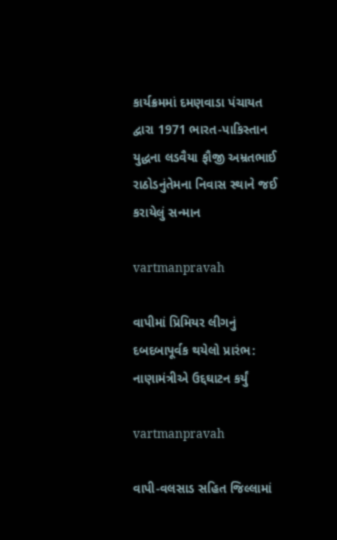કાર્યક્રમમાં દમણવાડા પંચાયત દ્વારા 1971 ભારત-પાકિસ્‍તાન યુદ્ધના લડવૈયા ફૌજી અમ્રતભાઈ રાઠોડનુંતેમના નિવાસ સ્‍થાને જઈ કરાયેલું સન્‍માન

vartmanpravah

વાપીમાં પ્રિમિયર લીગનું દબદબાપૂર્વક થયેલો પ્રારંભ: નાણામંત્રીએ ઉદ્દઘાટન કર્યું

vartmanpravah

વાપી-વલસાડ સહિત જિલ્લામાં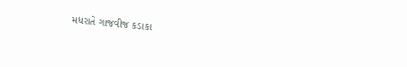મધરાતે ગાજવીજ કડાકા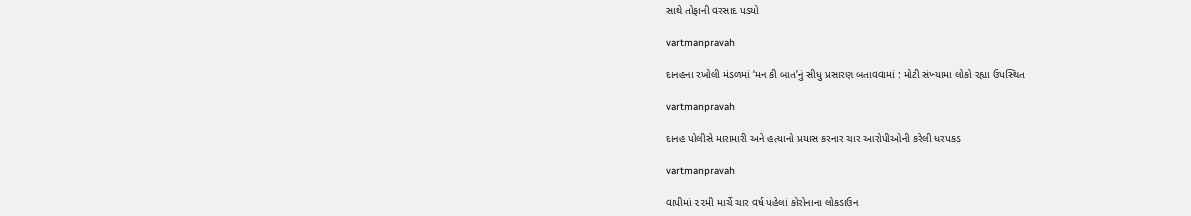સાથે તોફાની વરસાદ પડયો

vartmanpravah

દાનહના રખોલી મંડળમાં ‘મન કી બાત’નું સીધુ પ્રસારણ બતાવવામાં : મોટી સંખ્‍યામા લોકો રહ્યા ઉપસ્‍થિત

vartmanpravah

દાનહ પોલીસે મારામારી અને હત્‍યાનો પ્રયાસ કરનાર ચાર આરોપીઓની કરેલી ધરપકડ

vartmanpravah

વાપીમાં ૨૨મી માર્ચે ચાર વર્ષ પહેલાં કોરોનાના લોકડાઉન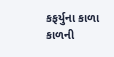કફર્યુના કાળા કાળની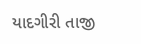યાદગીરી તાજી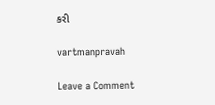કરી

vartmanpravah

Leave a Comment